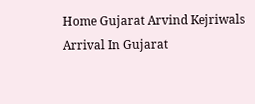Home Gujarat Arvind Kejriwals Arrival In Gujarat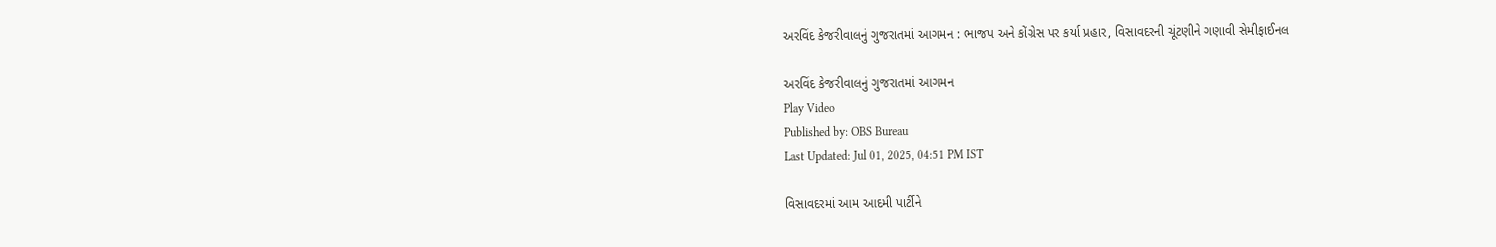અરવિંદ કેજરીવાલનું ગુજરાતમાં આગમન : ભાજપ અને કોંગ્રેસ પર કર્યા પ્રહાર, વિસાવદરની ચૂંટણીને ગણાવી સેમીફાઈનલ

અરવિંદ કેજરીવાલનું ગુજરાતમાં આગમન
Play Video
Published by: OBS Bureau
Last Updated: Jul 01, 2025, 04:51 PM IST

વિસાવદરમાં આમ આદમી પાર્ટીને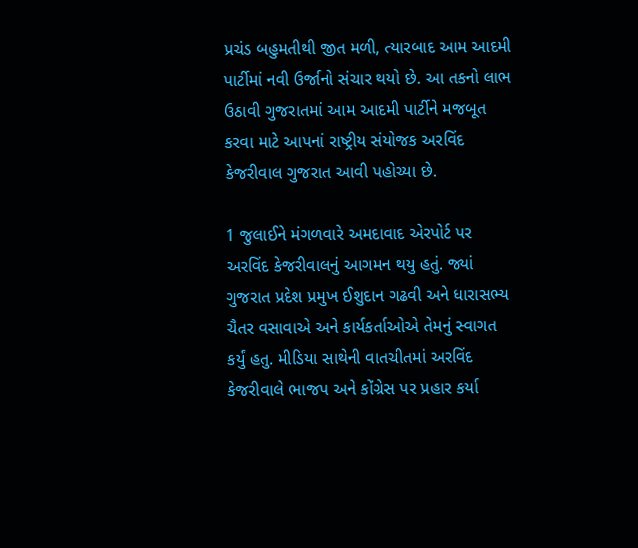પ્રચંડ બહુમતીથી જીત મળી, ત્યારબાદ આમ આદમી પાર્ટીમાં નવી ઉર્જાનો સંચાર થયો છે. આ તકનો લાભ ઉઠાવી ગુજરાતમાં આમ આદમી પાર્ટીને મજબૂત કરવા માટે આપનાં રાષ્ટ્રીય સંયોજક અરવિંદ કેજરીવાલ ગુજરાત આવી પહોચ્યા છે.

1 જુલાઈને મંગળવારે અમદાવાદ એરપોર્ટ પર અરવિંદ કેજરીવાલનું આગમન થયુ હતું. જ્યાં ગુજરાત પ્રદેશ પ્રમુખ ઈશુદાન ગઢવી અને ધારાસભ્ય ચૈતર વસાવાએ અને કાર્યકર્તાઓએ તેમનું સ્વાગત કર્યું હતુ. મીડિયા સાથેની વાતચીતમાં અરવિંદ કેજરીવાલે ભાજપ અને કોંગ્રેસ પર પ્રહાર કર્યા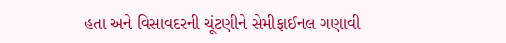હતા અને વિસાવદરની ચૂંટણીને સેમીફાઈનલ ગણાવી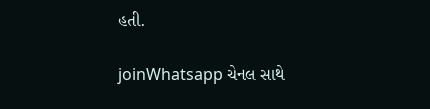હતી.

joinWhatsapp ચેનલ સાથે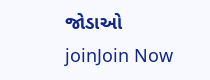જોડાઓ
joinJoin Now